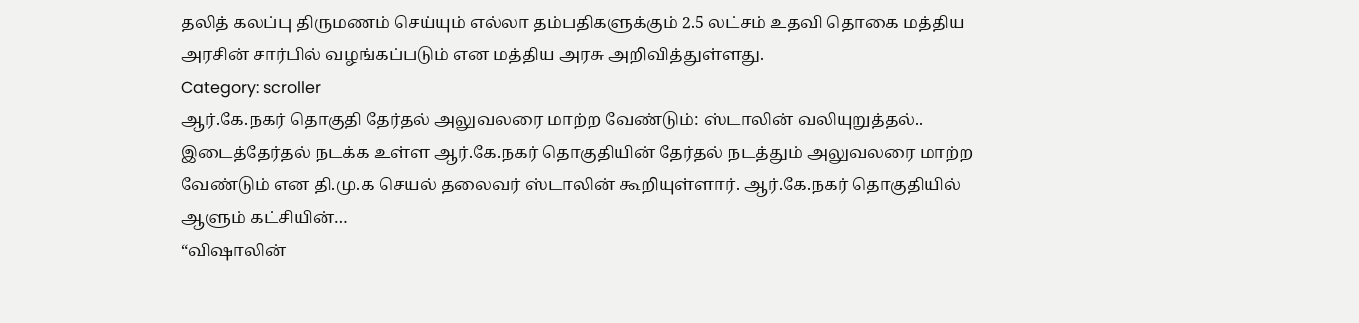தலித் கலப்பு திருமணம் செய்யும் எல்லா தம்பதிகளுக்கும் 2.5 லட்சம் உதவி தொகை மத்திய அரசின் சார்பில் வழங்கப்படும் என மத்திய அரசு அறிவித்துள்ளது.
Category: scroller
ஆர்.கே.நகர் தொகுதி தேர்தல் அலுவலரை மாற்ற வேண்டும்: ஸ்டாலின் வலியுறுத்தல்..
இடைத்தேர்தல் நடக்க உள்ள ஆர்.கே.நகர் தொகுதியின் தேர்தல் நடத்தும் அலுவலரை மாற்ற வேண்டும் என தி.மு.க செயல் தலைவர் ஸ்டாலின் கூறியுள்ளார். ஆர்.கே.நகர் தொகுதியில் ஆளும் கட்சியின்…
“விஷாலின்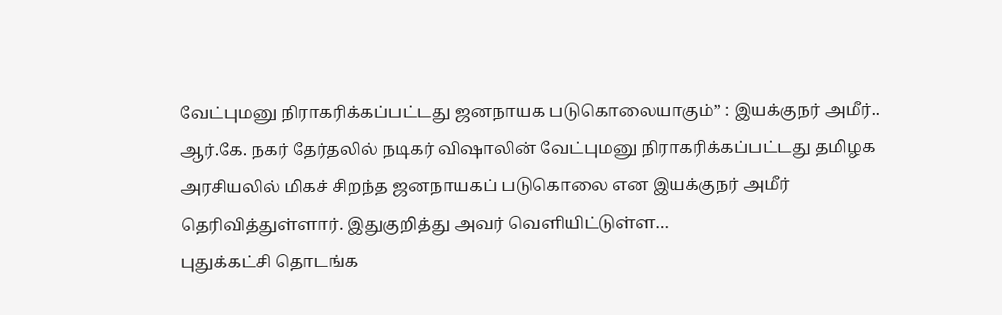வேட்புமனு நிராகரிக்கப்பட்டது ஜனநாயக படுகொலையாகும்” : இயக்குநர் அமீர்..
ஆர்.கே. நகர் தேர்தலில் நடிகர் விஷாலின் வேட்புமனு நிராகரிக்கப்பட்டது தமிழக அரசியலில் மிகச் சிறந்த ஜனநாயகப் படுகொலை என இயக்குநர் அமீர் தெரிவித்துள்ளார். இதுகுறித்து அவர் வெளியிட்டுள்ள…
புதுக்கட்சி தொடங்க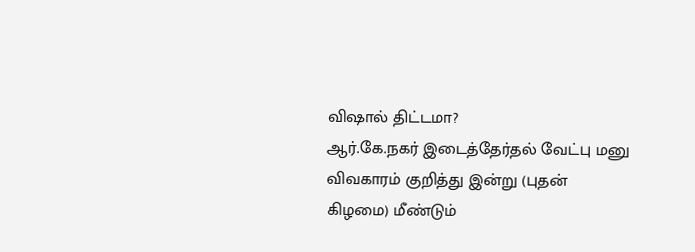விஷால் திட்டமா?
ஆர்.கே.நகர் இடைத்தேர்தல் வேட்பு மனு விவகாரம் குறித்து இன்று (புதன் கிழமை) மீண்டும்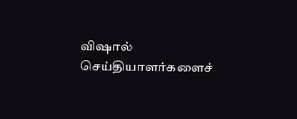விஷால் செய்தியாளர்களைச்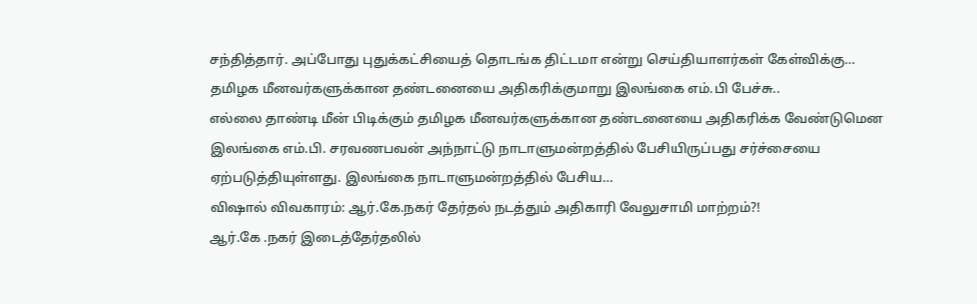சந்தித்தார். அப்போது புதுக்கட்சியைத் தொடங்க திட்டமா என்று செய்தியாளர்கள் கேள்விக்கு…
தமிழக மீனவர்களுக்கான தண்டனையை அதிகரிக்குமாறு இலங்கை எம்.பி பேச்சு..
எல்லை தாண்டி மீன் பிடிக்கும் தமிழக மீனவர்களுக்கான தண்டனையை அதிகரிக்க வேண்டுமென இலங்கை எம்.பி. சரவணபவன் அந்நாட்டு நாடாளுமன்றத்தில் பேசியிருப்பது சர்ச்சையை ஏற்படுத்தியுள்ளது. இலங்கை நாடாளுமன்றத்தில் பேசிய…
விஷால் விவகாரம்: ஆர்.கே.நகர் தேர்தல் நடத்தும் அதிகாரி வேலுசாமி மாற்றம்?!
ஆர்.கே .நகர் இடைத்தேர்தலில்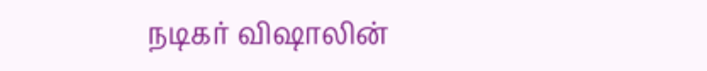நடிகர் விஷாலின்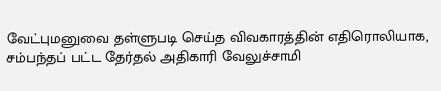வேட்புமனுவை தள்ளுபடி செய்த விவகாரத்தின் எதிரொலியாக, சம்பந்தப் பட்ட தேர்தல் அதிகாரி வேலுச்சாமி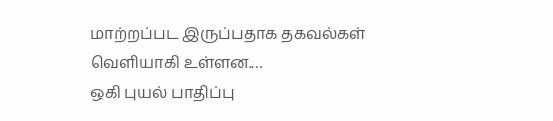மாற்றப்பட இருப்பதாக தகவல்கள் வெளியாகி உள்ளன.…
ஒகி புயல் பாதிப்பு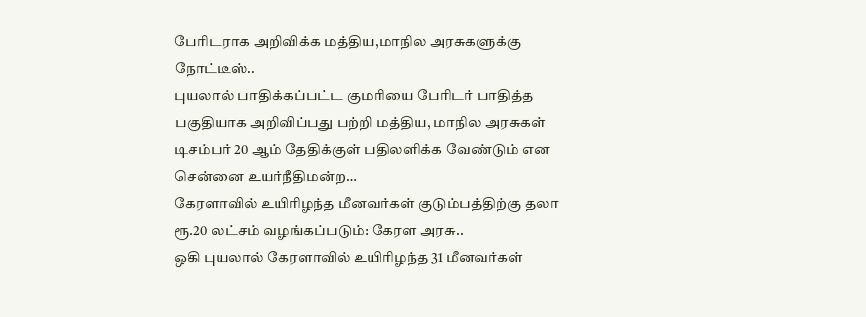பேரிடராக அறிவிக்க மத்திய,மாநில அரசுகளுக்கு நோட்டீஸ்..
புயலால் பாதிக்கப்பட்ட குமரியை பேரிடர் பாதித்த பகுதியாக அறிவிப்பது பற்றி மத்திய, மாநில அரசுகள் டிசம்பர் 20 ஆம் தேதிக்குள் பதிலளிக்க வேண்டும் என சென்னை உயர்நீதிமன்ற…
கேரளாவில் உயிரிழந்த மீனவர்கள் குடும்பத்திற்கு தலா ரூ.20 லட்சம் வழங்கப்படும்: கேரள அரசு..
ஒகி புயலால் கேரளாவில் உயிரிழந்த 31 மீனவர்கள்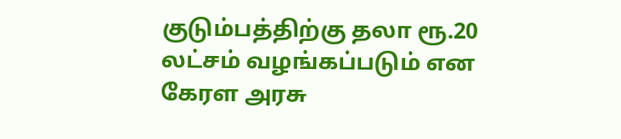குடும்பத்திற்கு தலா ரூ.20 லட்சம் வழங்கப்படும் என கேரள அரசு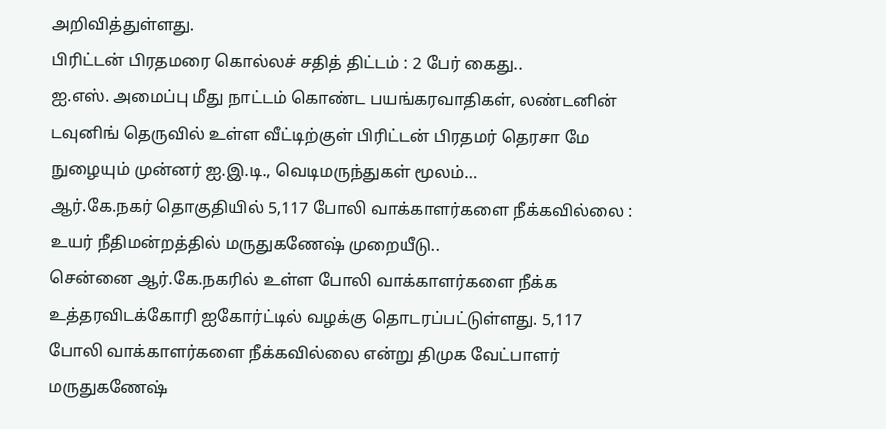அறிவித்துள்ளது.
பிரிட்டன் பிரதமரை கொல்லச் சதித் திட்டம் : 2 பேர் கைது..
ஐ.எஸ். அமைப்பு மீது நாட்டம் கொண்ட பயங்கரவாதிகள், லண்டனின் டவுனிங் தெருவில் உள்ள வீட்டிற்குள் பிரிட்டன் பிரதமர் தெரசா மே நுழையும் முன்னர் ஐ.இ.டி., வெடிமருந்துகள் மூலம்…
ஆர்.கே.நகர் தொகுதியில் 5,117 போலி வாக்காளர்களை நீக்கவில்லை : உயர் நீதிமன்றத்தில் மருதுகணேஷ் முறையீடு..
சென்னை ஆர்.கே.நகரில் உள்ள போலி வாக்காளர்களை நீக்க உத்தரவிடக்கோரி ஐகோர்ட்டில் வழக்கு தொடரப்பட்டுள்ளது. 5,117 போலி வாக்காளர்களை நீக்கவில்லை என்று திமுக வேட்பாளர் மருதுகணேஷ்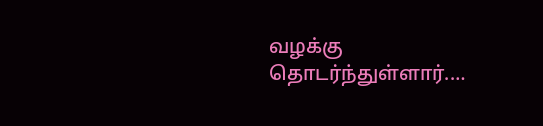வழக்கு தொடர்ந்துள்ளார்.…